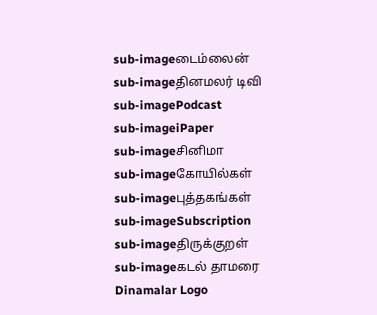sub-imageடைம்லைன்
sub-imageதினமலர் டிவி
sub-imagePodcast
sub-imageiPaper
sub-imageசினிமா
sub-imageகோயில்கள்
sub-imageபுத்தகங்கள்
sub-imageSubscription
sub-imageதிருக்குறள்
sub-imageகடல் தாமரை
Dinamalar Logo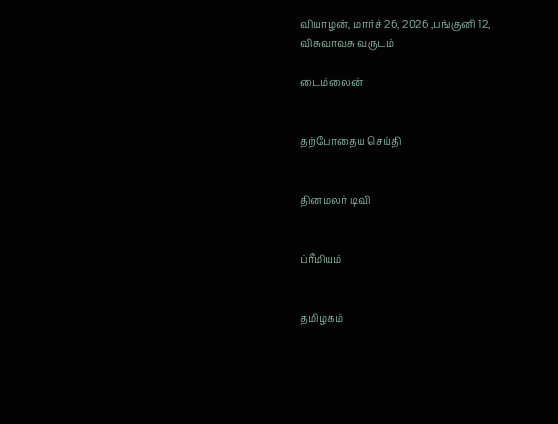வியாழன், மார்ச் 26, 2026 ,பங்குனி 12, விசுவாவசு வருடம்

டைம்லைன்


தற்போதைய செய்தி


தினமலர் டிவி


ப்ரீமியம்


தமிழகம்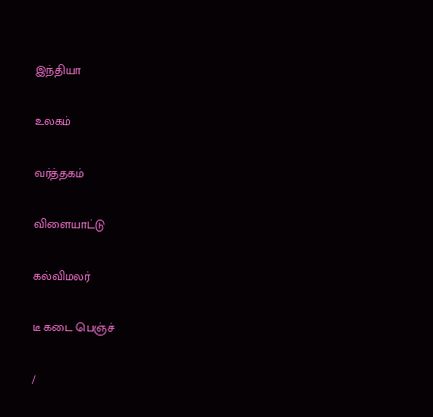இந்தியா


உலகம்


வர்த்தகம்


விளையாட்டு


கல்விமலர்


டீ கடை பெஞ்ச்


/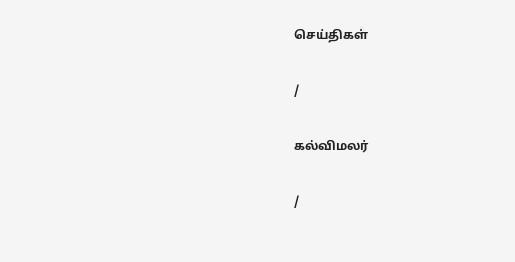செய்திகள்

/

கல்விமலர்

/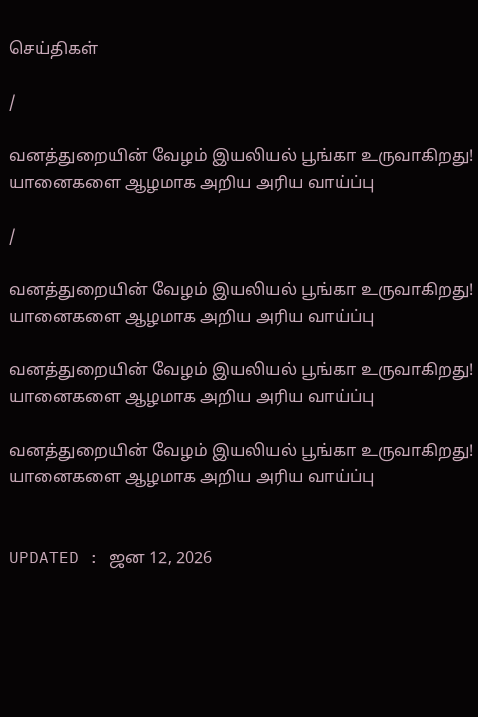செய்திகள்

/

வனத்துறையின் வேழம் இயலியல் பூங்கா உருவாகிறது! யானைகளை ஆழமாக அறிய அரிய வாய்ப்பு

/

வனத்துறையின் வேழம் இயலியல் பூங்கா உருவாகிறது! யானைகளை ஆழமாக அறிய அரிய வாய்ப்பு

வனத்துறையின் வேழம் இயலியல் பூங்கா உருவாகிறது! யானைகளை ஆழமாக அறிய அரிய வாய்ப்பு

வனத்துறையின் வேழம் இயலியல் பூங்கா உருவாகிறது! யானைகளை ஆழமாக அறிய அரிய வாய்ப்பு


UPDATED : ஜன 12, 2026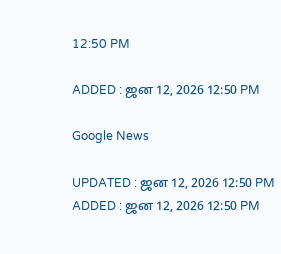12:50 PM

ADDED : ஜன 12, 2026 12:50 PM

Google News

UPDATED : ஜன 12, 2026 12:50 PM ADDED : ஜன 12, 2026 12:50 PM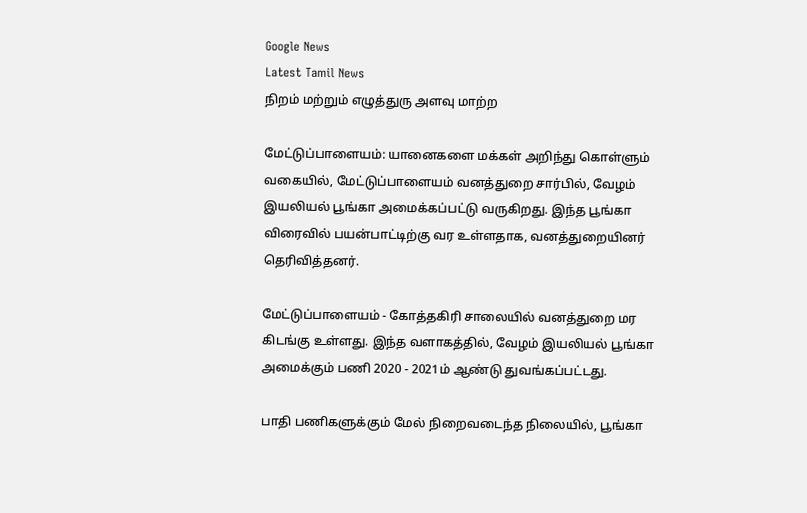Google News
Latest Tamil News
நிறம் மற்றும் எழுத்துரு அளவு மாற்ற

மேட்டுப்பாளையம்: யானைகளை மக்கள் அறிந்து கொள்ளும் வகையில், மேட்டுப்பாளையம் வனத்துறை சார்பில், வேழம் இயலியல் பூங்கா அமைக்கப்பட்டு வருகிறது. இந்த பூங்கா விரைவில் பயன்பாட்டிற்கு வர உள்ளதாக, வனத்துறையினர் தெரிவித்தனர்.

மேட்டுப்பாளையம் - கோத்தகிரி சாலையில் வனத்துறை மர கிடங்கு உள்ளது. இந்த வளாகத்தில், வேழம் இயலியல் பூங்கா அமைக்கும் பணி 2020 - 2021ம் ஆண்டு துவங்கப்பட்டது.

பாதி பணிகளுக்கும் மேல் நிறைவடைந்த நிலையில், பூங்கா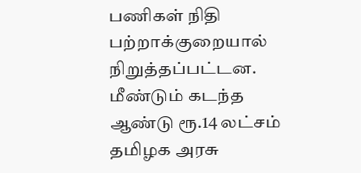பணிகள் நிதி பற்றாக்குறையால் நிறுத்தப்பட்டன. மீண்டும் கடந்த ஆண்டு ரூ.14 லட்சம் தமிழக அரசு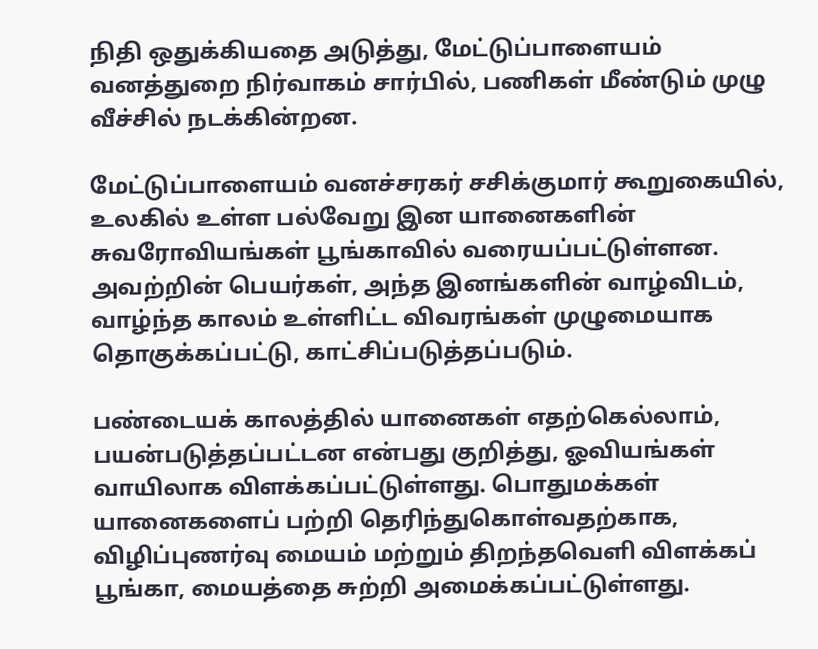நிதி ஒதுக்கியதை அடுத்து, மேட்டுப்பாளையம் வனத்துறை நிர்வாகம் சார்பில், பணிகள் மீண்டும் முழு வீச்சில் நடக்கின்றன.

மேட்டுப்பாளையம் வனச்சரகர் சசிக்குமார் கூறுகையில், உலகில் உள்ள பல்வேறு இன யானைகளின் சுவரோவியங்கள் பூங்காவில் வரையப்பட்டுள்ளன. அவற்றின் பெயர்கள், அந்த இனங்களின் வாழ்விடம், வாழ்ந்த காலம் உள்ளிட்ட விவரங்கள் முழுமையாக தொகுக்கப்பட்டு, காட்சிப்படுத்தப்படும்.

பண்டையக் காலத்தில் யானைகள் எதற்கெல்லாம், பயன்படுத்தப்பட்டன என்பது குறித்து, ஓவியங்கள் வாயிலாக விளக்கப்பட்டுள்ளது. பொதுமக்கள் யானைகளைப் பற்றி தெரிந்துகொள்வதற்காக, விழிப்புணர்வு மையம் மற்றும் திறந்தவெளி விளக்கப் பூங்கா, மையத்தை சுற்றி அமைக்கப்பட்டுள்ளது.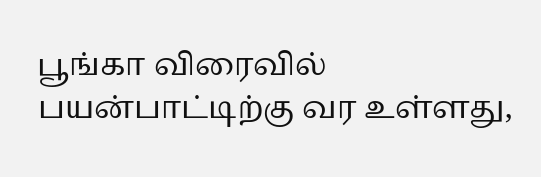பூங்கா விரைவில் பயன்பாட்டிற்கு வர உள்ளது,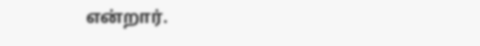என்றார்.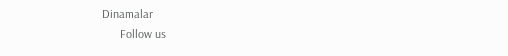Dinamalar
      Follow us